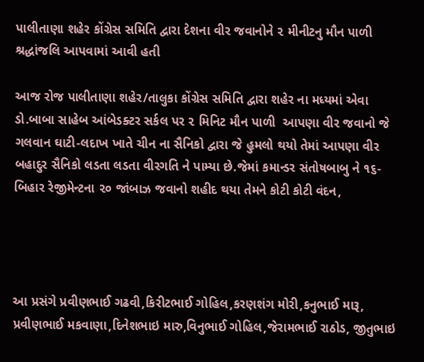પાલીતાણા શહેર કોંગ્રેસ સમિતિ દ્વારા દેશના વીર જવાનોને ૨ મીનીટનુ મૌન પાળી શ્રદ્ધાંજલિ આપવામાં આવી હતી

આજ રોજ પાલીતાણા શહેર/તાલુકા કોંગ્રેસ સમિતિ દ્વારા શહેર ના મધ્યમાં એવા ડો.બાબા સાહેબ આંબેડક્ટર સર્કલ પર ૨ મિનિટ મૌન પાળી  આપણા વીર જવાનો જે ગલવાન ઘાટી-લદાખ ખાતે ચીન ના સૈનિકો દ્વારા જે હુમલો થયો તેમાં આપણા વીર બહાદુર સૈનિકો લડતા લડતા વીરગતિ ને પામ્યા છે.જેમાં કમાન્ડર સંતોષબાબુ ને ૧૬-બિહાર રેજીમેન્ટના ૨૦ જાંબાઝ જવાનો શહીદ થયા તેમને કોટી કોટી વંદન,




આ પ્રસંગે પ્રવીણભાઈ ગઢવી,કિરીટભાઈ ગોહિલ,કરણશંગ મોરી,કનુભાઈ મારૂ, પ્રવીણભાઈ મકવાણા,દિનેશભાઇ મારુ,વિનુભાઈ ગોહિલ,જેરામભાઈ રાઠોડ, જીતુભાઇ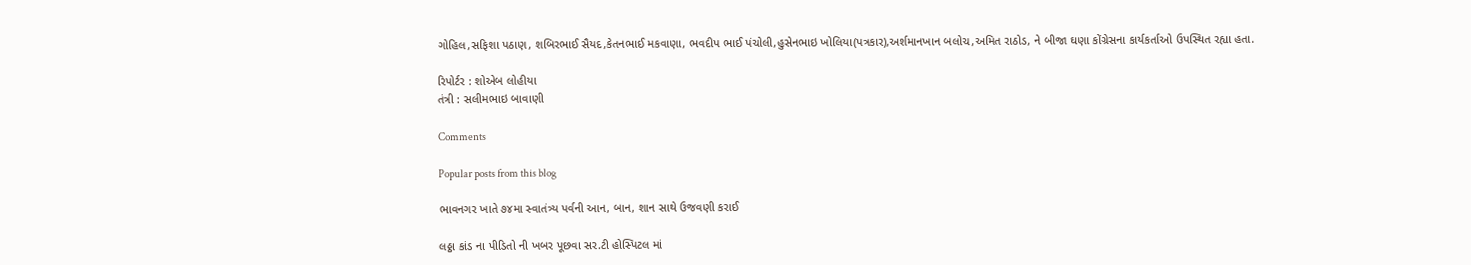ગોહિલ,સફિશા પઠાણ, શબિરભાઈ સૈયદ,કેતનભાઈ મકવાણા, ભવદીપ ભાઈ પંચોલી,હુસેનભાઇ ખોલિયા(પત્રકાર),અર્શમાનખાન બલોચ,અમિત રાઠોડ, ને બીજા ઘણા કોંગ્રેસના કાર્યકર્તાઓ ઉપસ્થિત રહ્યા હતા.

રિપોર્ટર : શોએબ લોહીયા
તંત્રી : સલીમભાઇ બાવાણી

Comments

Popular posts from this blog

ભાવનગર ખાતે ૭૪મા સ્વાતંત્ર્ય પર્વની આન, બાન, શાન સાથે ઉજવણી કરાઈ

લઠ્ઠા કાંડ ના પીડિતો ની ખબર પૂછવા સર.ટી હોસ્પિટલ માં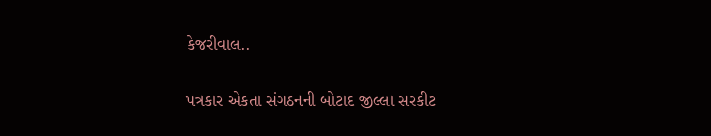કેજરીવાલ..

પત્રકાર એકતા સંગઠનની બોટાદ જીલ્લા સરકીટ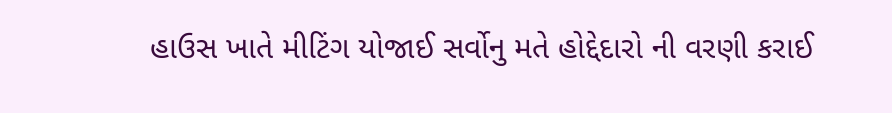હાઉસ ખાતે મીટિંગ યોજાઈ સર્વોનુ મતે હોદ્દેદારો ની વરણી કરાઈ